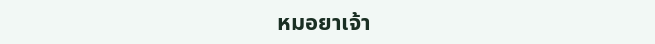หมอยาเจ้า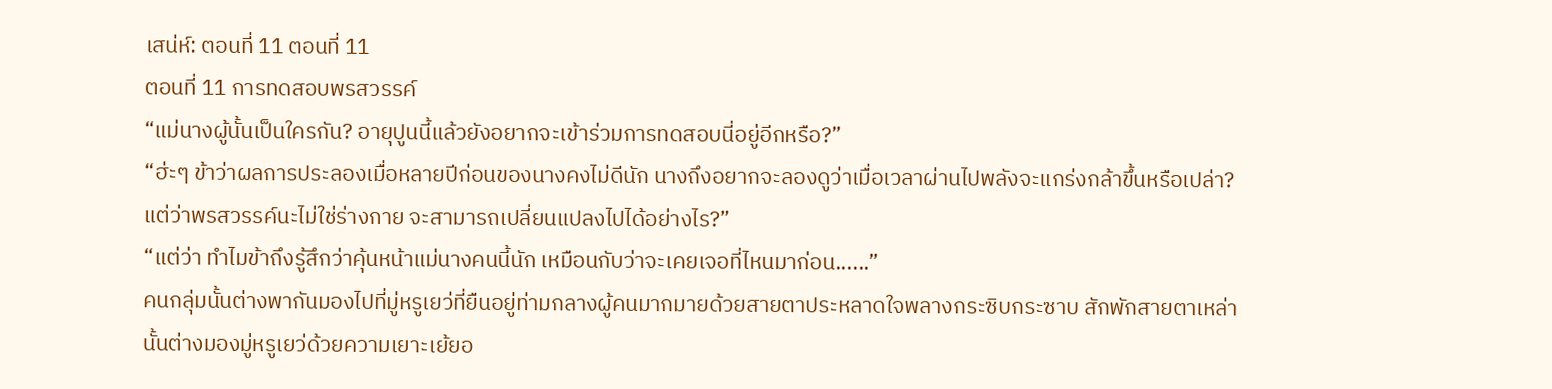เสน่ห์: ตอนที่ 11 ตอนที่ 11
ตอนที่ 11 การทดสอบพรสวรรค์
“แม่นางผู้นั้นเป็นใครกัน? อายุปูนนี้แล้วยังอยากจะเข้าร่วมการทดสอบนี่อยู่อีกหรือ?”
“ฮ่ะๆ ข้าว่าผลการประลองเมื่อหลายปีก่อนของนางคงไม่ดีนัก นางถึงอยากจะลองดูว่าเมื่อเวลาผ่านไปพลังจะแกร่งกล้าขึ้นหรือเปล่า? แต่ว่าพรสวรรค์นะไม่ใช่ร่างกาย จะสามารถเปลี่ยนแปลงไปได้อย่างไร?”
“แต่ว่า ทำไมข้าถึงรู้สึกว่าคุ้นหน้าแม่นางคนนี้นัก เหมือนกับว่าจะเคยเจอที่ไหนมาก่อน......”
คนกลุ่มนั้นต่างพากันมองไปที่มู่หรูเยว่ที่ยืนอยู่ท่ามกลางผู้คนมากมายด้วยสายตาประหลาดใจพลางกระซิบกระซาบ สักพักสายตาเหล่านั้นต่างมองมู่หรูเยว่ด้วยความเยาะเย้ยอ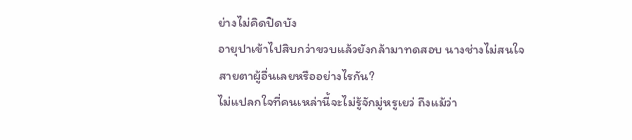ย่างไม่คิดปิดบัง
อายุปาเข้าไปสิบกว่าขวบแล้วยังกล้ามาทดสอบ นางช่างไม่สนใจสายตาผู้อื่นเลยหรืออย่างไรกัน?
ไม่แปลกใจที่คนเหล่านี้จะไม่รู้จักมู่หรูเยว่ ถึงแม้ว่า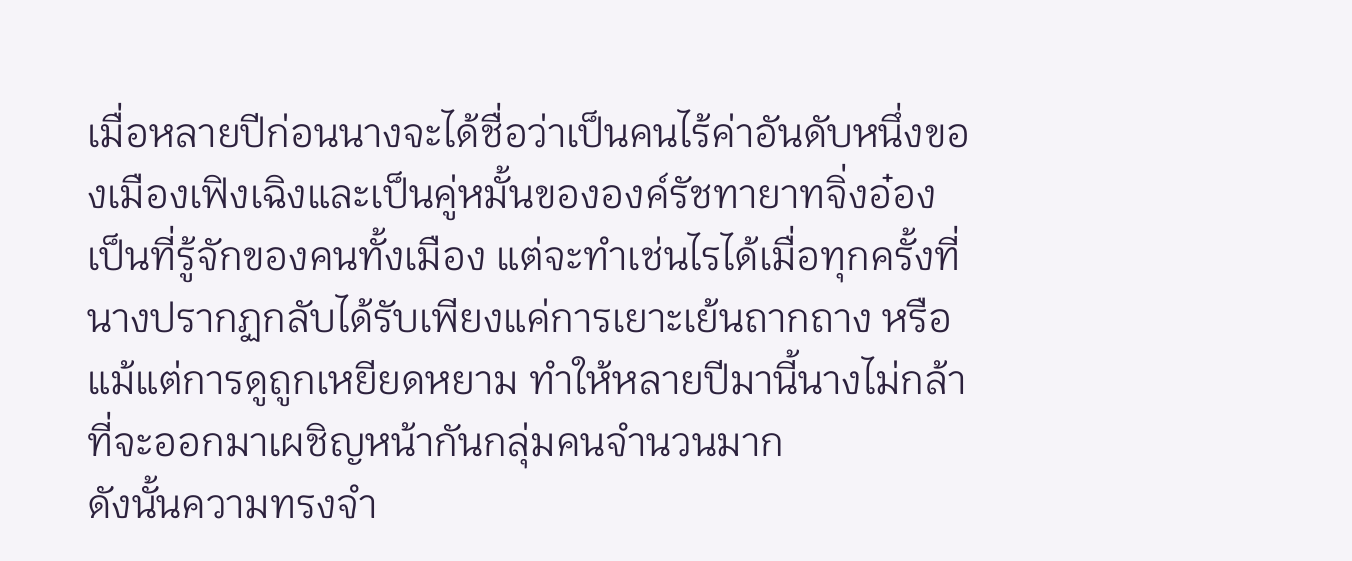เมื่อหลายปีก่อนนางจะได้ชื่อว่าเป็นคนไร้ค่าอันดับหนึ่งของเมืองเฟิงเฉิงและเป็นคู่หมั้นขององค์รัชทายาทจิ่งอ๋อง เป็นที่รู้จักของคนทั้งเมือง แต่จะทำเช่นไรได้เมื่อทุกครั้งที่นางปรากฏกลับได้รับเพียงแค่การเยาะเย้นถากถาง หรือแม้แต่การดูถูกเหยียดหยาม ทำให้หลายปีมานี้นางไม่กล้าที่จะออกมาเผชิญหน้ากันกลุ่มคนจำนวนมาก
ดังนั้นความทรงจำ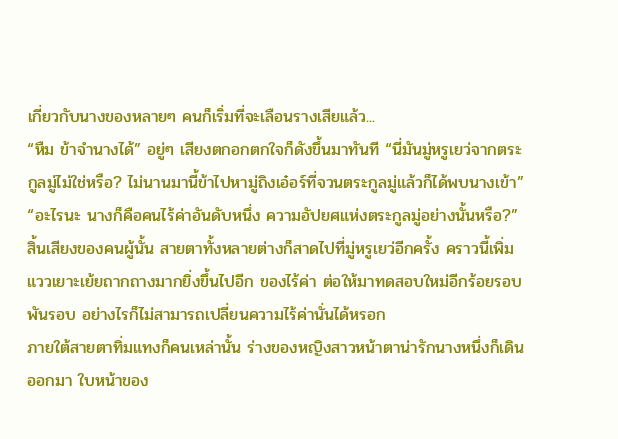เกี่ยวกับนางของหลายๆ คนก็เริ่มที่จะเลือนรางเสียแล้ว...
“หืม ข้าจำนางได้” อยู่ๆ เสียงตกอกตกใจก็ดังขึ้นมาทันที “นี่มันมู่หรูเยว่จากตระกูลมู่ไม่ใช่หรือ? ไม่นานมานี้ข้าไปหามู่ถิงเอ๋อร์ที่จวนตระกูลมู่แล้วก็ได้พบนางเข้า”
“อะไรนะ นางก็คือคนไร้ค่าอันดับหนึ่ง ความอัปยศแห่งตระกูลมู่อย่างนั้นหรือ?”
สิ้นเสียงของคนผู้นั้น สายตาทั้งหลายต่างก็สาดไปที่มู่หรูเยว่อีกครั้ง คราวนี้เพิ่มแววเยาะเย้ยถากถางมากยิ่งขึ้นไปอีก ของไร้ค่า ต่อให้มาทดสอบใหม่อีกร้อยรอบพันรอบ อย่างไรก็ไม่สามารถเปลี่ยนความไร้ค่านั่นได้หรอก
ภายใต้สายตาทิ่มแทงก็คนเหล่านั้น ร่างของหญิงสาวหน้าตาน่ารักนางหนึ่งก็เดินออกมา ใบหน้าของ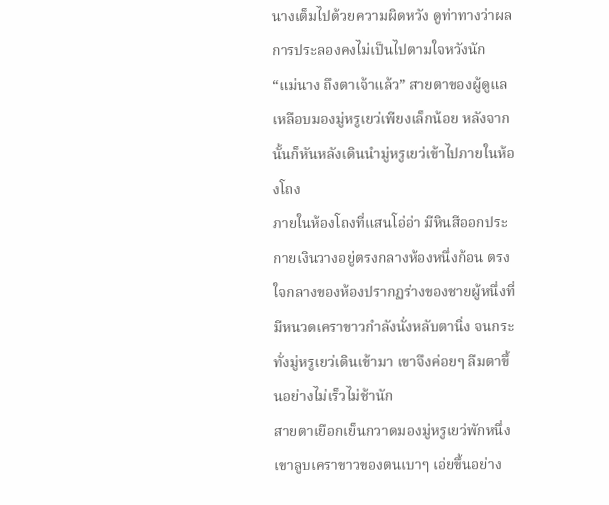นางเต็มไปด้วยความผิดหวัง ดูท่าทางว่าผลการประลองคงไม่เป็นไปตามใจหวังนัก
“แม่นาง ถึงตาเจ้าแล้ว” สายตาของผู้ดูแลเหลือบมองมู่หรูเยว่เพียงเล็กน้อย หลังจากนั้นก็หันหลังเดินนำมู่หรูเยว่เข้าไปภายในห้องโถง
ภายในห้องโถงที่แสนโอ่อ่า มีหินสีออกประกายเงินวางอยู่ตรงกลางห้องหนึ่งก้อน ตรงใจกลางของห้องปรากฏร่างของชายผู้หนึ่งที่มีหนวดเคราขาวกำลังนั่งหลับตานิ่ง จนกระทั่งมู่หรูเยว่เดินเข้ามา เขาจึงค่อยๆ ลืมตาขึ้นอย่างไม่เร็วไม่ช้านัก
สายตาเยือกเย็นกวาดมองมู่หรูเยว่พักหนึ่ง เขาลูบเคราขาวของตนเบาๆ เอ่ยขึ้นอย่าง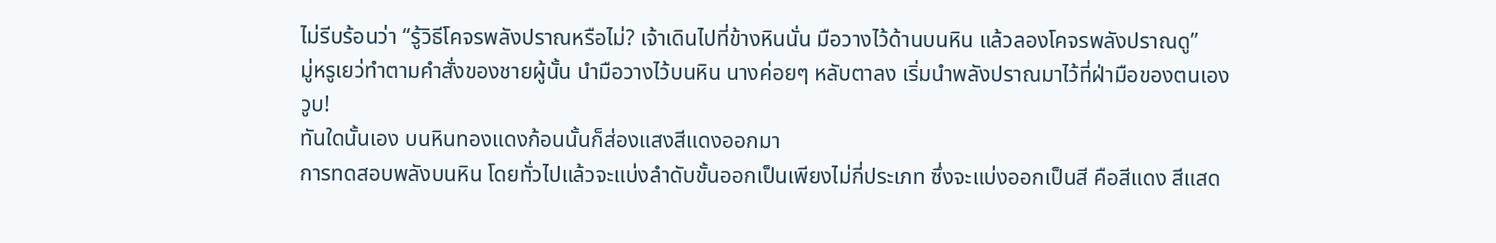ไม่รีบร้อนว่า “รู้วิธีโคจรพลังปราณหรือไม่? เจ้าเดินไปที่ข้างหินนั่น มือวางไว้ด้านบนหิน แล้วลองโคจรพลังปราณดู”
มู่หรูเยว่ทำตามคำสั่งของชายผู้นั้น นำมือวางไว้บนหิน นางค่อยๆ หลับตาลง เริ่มนำพลังปราณมาไว้ที่ฝ่ามือของตนเอง
วูบ!
ทันใดนั้นเอง บนหินทองแดงก้อนนั้นก็ส่องแสงสีแดงออกมา
การทดสอบพลังบนหิน โดยทั่วไปแล้วจะแบ่งลำดับขั้นออกเป็นเพียงไม่กี่ประเภท ซึ่งจะแบ่งออกเป็นสี คือสีแดง สีแสด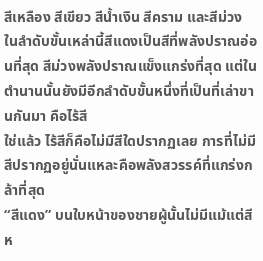สีเหลือง สีเขียว สีน้ำเงิน สีคราม และสีม่วง ในลำดับขั้นเหล่านี้สีแดงเป็นสีที่พลังปราณอ่อนที่สุด สีม่วงพลังปราณแข็งแกร่งที่สุด แต่ในตำนานนั้นยังมีอีกลำดับขั้นหนึ่งที่เป็นที่เล่าขานกันมา คือไร้สี
ใช่แล้ว ไร้สีก็คือไม่มีสีใดปรากฏเลย การที่ไม่มีสีปรากฏอยู่นั่นแหละคือพลังสวรรค์ที่แกร่งกล้าที่สุด
“สีแดง” บนใบหน้าของชายผู้นั้นไม่มีแม้แต่สีห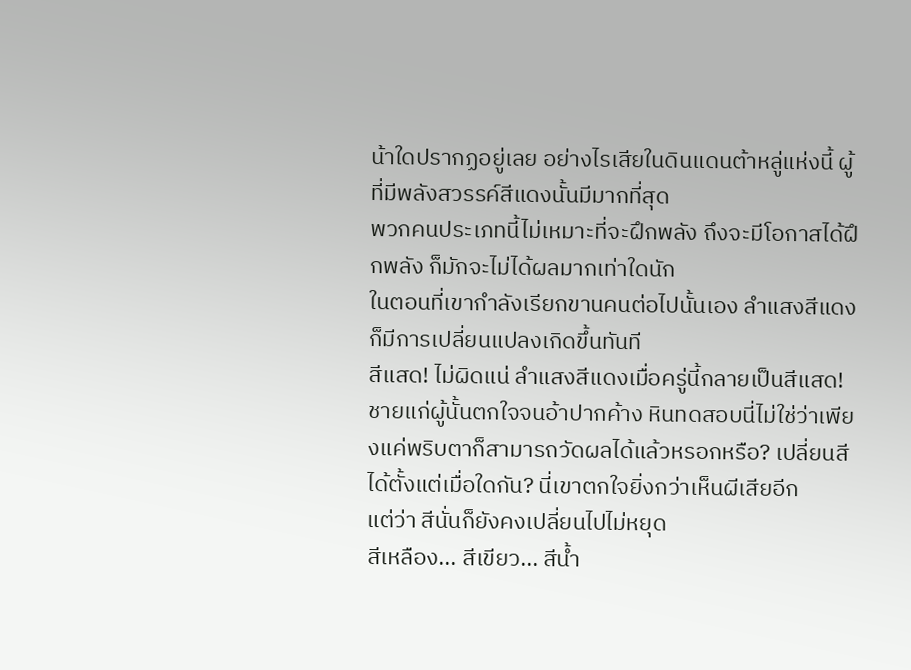น้าใดปรากฏอยู่เลย อย่างไรเสียในดินแดนต้าหลู่แห่งนี้ ผู้ที่มีพลังสวรรค์สีแดงนั้นมีมากที่สุด
พวกคนประเภทนี้ไม่เหมาะที่จะฝึกพลัง ถึงจะมีโอกาสได้ฝึกพลัง ก็มักจะไม่ได้ผลมากเท่าใดนัก
ในตอนที่เขากำลังเรียกขานคนต่อไปนั้นเอง ลำแสงสีแดงก็มีการเปลี่ยนแปลงเกิดขึ้นทันที
สีแสด! ไม่ผิดแน่ ลำแสงสีแดงเมื่อครู่นี้กลายเป็นสีแสด!
ชายแก่ผู้นั้นตกใจจนอ้าปากค้าง หินทดสอบนี่ไม่ใช่ว่าเพียงแค่พริบตาก็สามารถวัดผลได้แล้วหรอกหรือ? เปลี่ยนสีได้ตั้งแต่เมื่อใดกัน? นี่เขาตกใจยิ่งกว่าเห็นผีเสียอีก
แต่ว่า สีนั่นก็ยังคงเปลี่ยนไปไม่หยุด
สีเหลือง... สีเขียว... สีน้ำ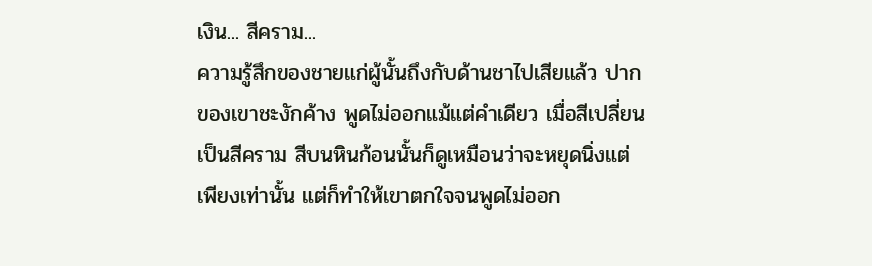เงิน... สีคราม...
ความรู้สึกของชายแก่ผู้นั้นถึงกับด้านชาไปเสียแล้ว ปากของเขาชะงักค้าง พูดไม่ออกแม้แต่คำเดียว เมื่อสีเปลี่ยนเป็นสีคราม สีบนหินก้อนนั้นก็ดูเหมือนว่าจะหยุดนิ่งแต่เพียงเท่านั้น แต่ก็ทำให้เขาตกใจจนพูดไม่ออก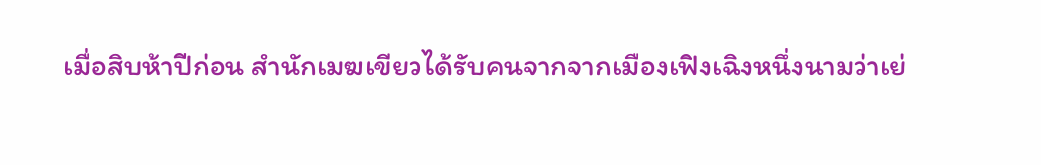เมื่อสิบห้าปีก่อน สำนักเมฆเขียวได้รับคนจากจากเมืองเฟิงเฉิงหนึ่งนามว่าเย่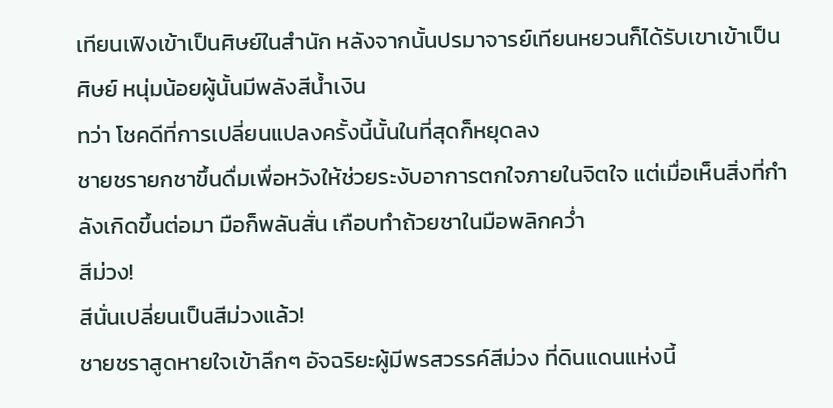เทียนเฟิงเข้าเป็นศิษย์ในสำนัก หลังจากนั้นปรมาจารย์เทียนหยวนก็ได้รับเขาเข้าเป็นศิษย์ หนุ่มน้อยผู้นั้นมีพลังสีน้ำเงิน
ทว่า โชคดีที่การเปลี่ยนแปลงครั้งนี้นั้นในที่สุดก็หยุดลง
ชายชรายกชาขึ้นดื่มเพื่อหวังให้ช่วยระงับอาการตกใจภายในจิตใจ แต่เมื่อเห็นสิ่งที่กำลังเกิดขึ้นต่อมา มือก็พลันสั่น เกือบทำถ้วยชาในมือพลิกคว่ำ
สีม่วง!
สีนั่นเปลี่ยนเป็นสีม่วงแล้ว!
ชายชราสูดหายใจเข้าลึกๆ อัจฉริยะผู้มีพรสวรรค์สีม่วง ที่ดินแดนแห่งนี้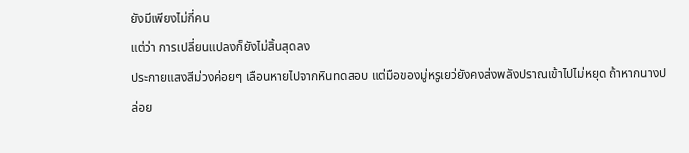ยังมีเพียงไม่กี่คน
แต่ว่า การเปลี่ยนแปลงก็ยังไม่สิ้นสุดลง
ประกายแสงสีม่วงค่อยๆ เลือนหายไปจากหินทดสอบ แต่มือของมู่หรูเยว่ยังคงส่งพลังปราณเข้าไปไม่หยุด ถ้าหากนางปล่อย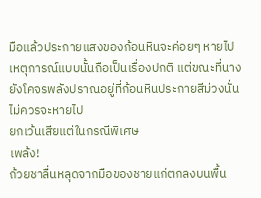มือแล้วประกายแสงของก้อนหินจะค่อยๆ หายไป เหตุการณ์แบบนั้นถือเป็นเรื่องปกติ แต่ขณะที่นางยังโคจรพลังปราณอยู่ที่ก้อนหินประกายสีม่วงนั่นไม่ควรจะหายไป
ยกเว้นเสียแต่ในกรณีพิเศษ
เพล้ง!
ถ้วยชาลื่นหลุดจากมือของชายแก่ตกลงบนพื้น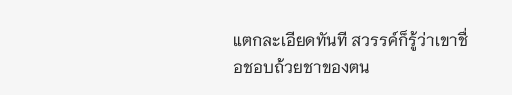แตกละเอียดทันที สวรรค์ก็รู้ว่าเขาชื่อชอบถ้วยชาของตน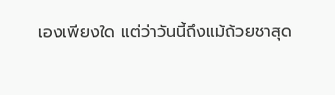เองเพียงใด แต่ว่าวันนี้ถึงแม้ถ้วยชาสุด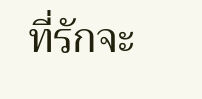ที่รักจะ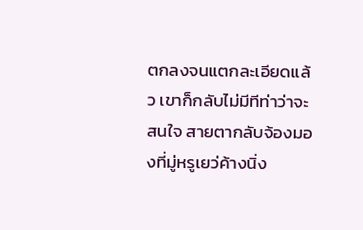ตกลงจนแตกละเอียดแล้ว เขาก็กลับไม่มีทีท่าว่าจะสนใจ สายตากลับจ้องมองที่มู่หรูเยว่ค้างนิ่ง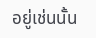อยู่เช่นนั้น